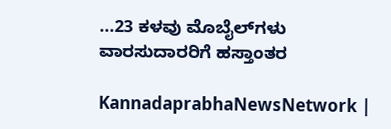...23 ಕಳವು ಮೊಬೈಲ್‌ಗಳು ವಾರಸುದಾರರಿಗೆ ಹಸ್ತಾಂತರ

KannadaprabhaNewsNetwork |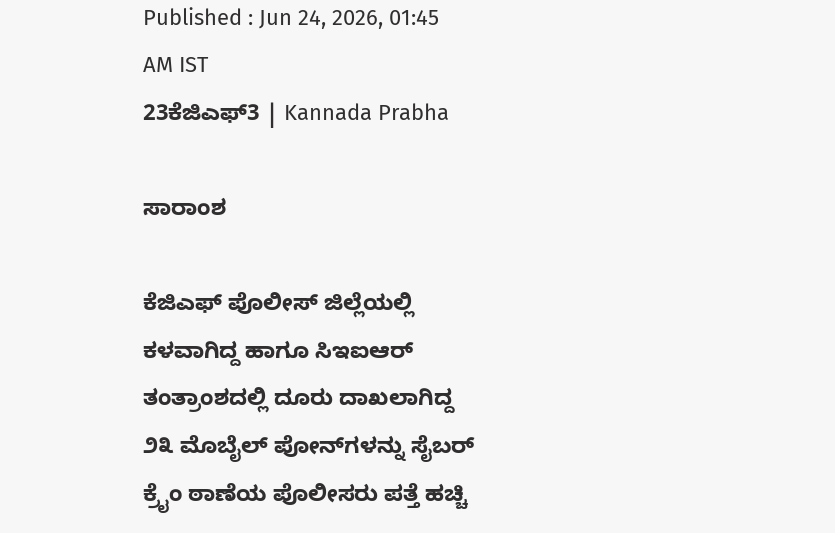Published : Jun 24, 2026, 01:45 AM IST
23ಕೆಜಿಎಫ್‌3 | Kannada Prabha

ಸಾರಾಂಶ

ಕೆಜಿಎಫ್ ಪೊಲೀಸ್ ಜಿಲ್ಲೆಯಲ್ಲಿ ಕಳವಾಗಿದ್ದ ಹಾಗೂ ಸಿಇಐಆರ್ ತಂತ್ರಾಂಶದಲ್ಲಿ ದೂರು ದಾಖಲಾಗಿದ್ದ ೨೩ ಮೊಬೈಲ್ ಪೋನ್‌ಗಳನ್ನು ಸೈಬರ್ ಕ್ರೈಂ ಠಾಣೆಯ ಪೊಲೀಸರು ಪತ್ತೆ ಹಚ್ಚಿ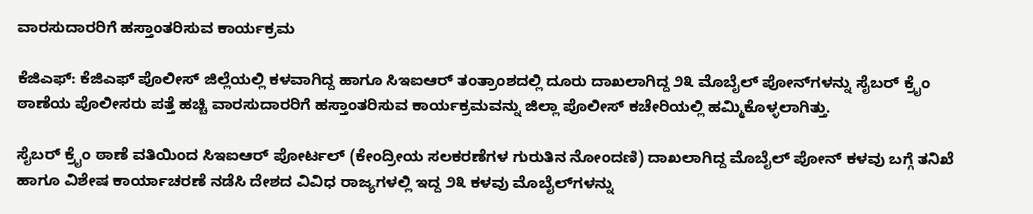ವಾರಸುದಾರರಿಗೆ ಹಸ್ತಾಂತರಿಸುವ ಕಾರ್ಯಕ್ರಮ

ಕೆಜಿಎಫ್: ಕೆಜಿಎಫ್ ಪೊಲೀಸ್ ಜಿಲ್ಲೆಯಲ್ಲಿ ಕಳವಾಗಿದ್ದ ಹಾಗೂ ಸಿಇಐಆರ್ ತಂತ್ರಾಂಶದಲ್ಲಿ ದೂರು ದಾಖಲಾಗಿದ್ದ ೨೩ ಮೊಬೈಲ್ ಪೋನ್‌ಗಳನ್ನು ಸೈಬರ್ ಕ್ರೈಂ ಠಾಣೆಯ ಪೊಲೀಸರು ಪತ್ತೆ ಹಚ್ಚಿ ವಾರಸುದಾರರಿಗೆ ಹಸ್ತಾಂತರಿಸುವ ಕಾರ್ಯಕ್ರಮವನ್ನು ಜಿಲ್ಲಾ ಪೊಲೀಸ್ ಕಚೇರಿಯಲ್ಲಿ ಹಮ್ಮಿಕೊಳ್ಳಲಾಗಿತ್ತು.

ಸೈಬರ್ ಕ್ರೈಂ ಠಾಣೆ ವತಿಯಿಂದ ಸಿಇಐಆರ್ ಪೋರ್ಟಲ್ (ಕೇಂದ್ರೀಯ ಸಲಕರಣೆಗಳ ಗುರುತಿನ ನೋಂದಣಿ) ದಾಖಲಾಗಿದ್ದ ಮೊಬೈಲ್ ಪೋನ್ ಕಳವು ಬಗ್ಗೆ ತನಿಖೆ ಹಾಗೂ ವಿಶೇಷ ಕಾರ್ಯಾಚರಣೆ ನಡೆಸಿ ದೇಶದ ವಿವಿಧ ರಾಜ್ಯಗಳಲ್ಲಿ ಇದ್ದ ೨೩ ಕಳವು ಮೊಬೈಲ್‌ಗಳನ್ನು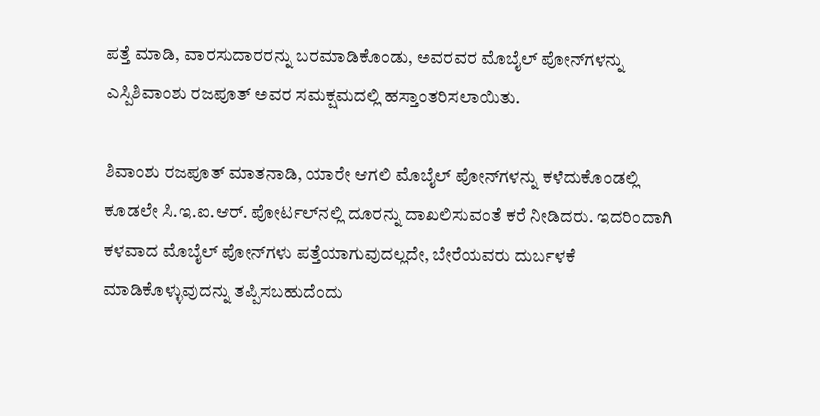ಪತ್ತೆ ಮಾಡಿ, ವಾರಸುದಾರರನ್ನು ಬರಮಾಡಿಕೊಂಡು, ಅವರವರ ಮೊಬೈಲ್ ಪೋನ್‌ಗಳನ್ನು ಎಸ್ಪಿಶಿವಾಂಶು ರಜಪೂತ್ ಅವರ ಸಮಕ್ಷಮದಲ್ಲಿ ಹಸ್ತಾಂತರಿಸಲಾಯಿತು.

ಶಿವಾಂಶು ರಜಪೂತ್ ಮಾತನಾಡಿ, ಯಾರೇ ಆಗಲಿ ಮೊಬೈಲ್ ಪೋನ್‌ಗಳನ್ನು ಕಳೆದುಕೊಂಡಲ್ಲಿ ಕೂಡಲೇ ಸಿ.ಇ.ಐ.ಆರ್. ಪೋರ್ಟಲ್‌ನಲ್ಲಿ ದೂರನ್ನು ದಾಖಲಿಸುವಂತೆ ಕರೆ ನೀಡಿದರು. ಇದರಿಂದಾಗಿ ಕಳವಾದ ಮೊಬೈಲ್ ಪೋನ್‌ಗಳು ಪತ್ತೆಯಾಗುವುದಲ್ಲದೇ, ಬೇರೆಯವರು ದುರ್ಬಳಕೆ ಮಾಡಿಕೊಳ್ಳುವುದನ್ನು ತಪ್ಪಿಸಬಹುದೆಂದು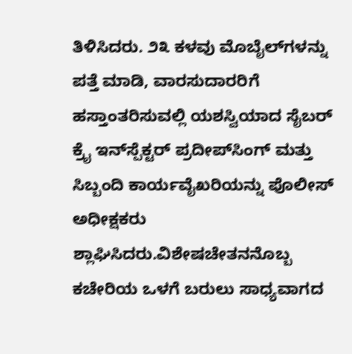ತಿಳಿಸಿದರು. ೨೩ ಕಳವು ಮೊಬೈಲ್‌ಗಳನ್ನು ಪತ್ತೆ ಮಾಡಿ, ವಾರಸುದಾರರಿಗೆ ಹಸ್ತಾಂತರಿಸುವಲ್ಲಿ ಯಶಸ್ವಿಯಾದ ಸೈಬರ್ ಕ್ರೈ ಇನ್‌ಸ್ಪೆಕ್ಟರ್ ಪ್ರದೀಪ್‌ಸಿಂಗ್ ಮತ್ತು ಸಿಬ್ಬಂದಿ ಕಾರ್ಯವೈಖರಿಯನ್ನು ಪೊಲೀಸ್ ಅಧೀಕ್ಷಕರು ಶ್ಲಾಘಿಸಿದರು.ವಿಶೇಷಚೇತನನೊಬ್ಬ ಕಚೇರಿಯ ಒಳಗೆ ಬರುಲು ಸಾಧ್ಯವಾಗದ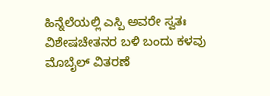ಹಿನ್ನೆಲೆಯಲ್ಲಿ ಎಸ್ಪಿ ಅವರೇ ಸ್ವತಃ ವಿಶೇಷಚೇತನರ ಬಳಿ ಬಂದು ಕಳವು ಮೊಬೈಲ್ ವಿತರಣೆ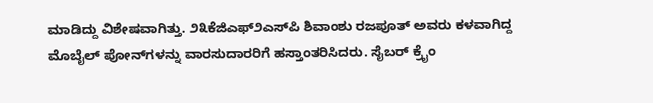ಮಾಡಿದ್ದು ವಿಶೇಷವಾಗಿತ್ತು. ೨೩ಕೆಜಿಎಫ್೨ಎಸ್‌ಪಿ ಶಿವಾಂಶು ರಜಪೂತ್ ಅವರು ಕಳವಾಗಿದ್ದ ಮೊಬೈಲ್ ಪೋನ್‌ಗಳನ್ನು ವಾರಸುದಾರರಿಗೆ ಹಸ್ತಾಂತರಿಸಿದರು. ಸೈಬರ್ ಕ್ರೈಂ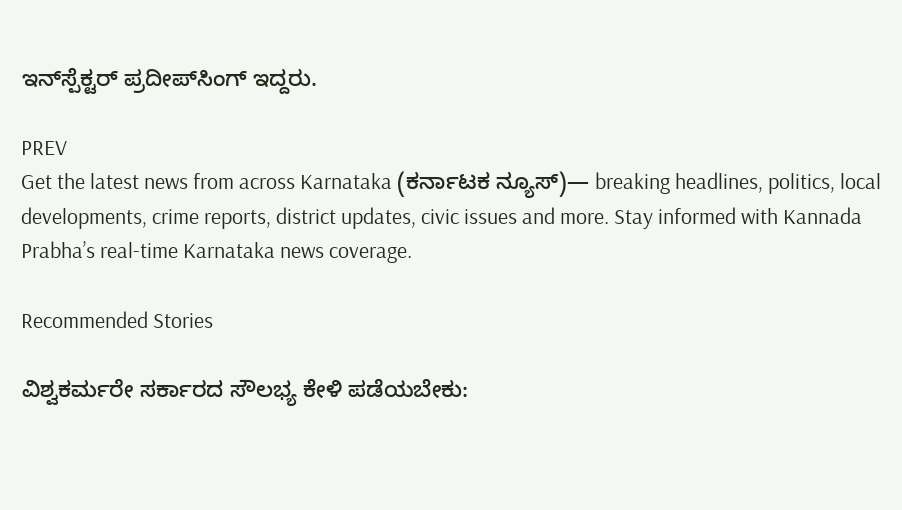ಇನ್‌ಸ್ಪೆಕ್ಟರ್ ಪ್ರದೀಪ್‌ಸಿಂಗ್ ಇದ್ದರು.

PREV
Get the latest news from across Karnataka (ಕರ್ನಾಟಕ ನ್ಯೂಸ್)— breaking headlines, politics, local developments, crime reports, district updates, civic issues and more. Stay informed with Kannada Prabha’s real‑time Karnataka news coverage.

Recommended Stories

ವಿಶ್ವಕರ್ಮರೇ ಸರ್ಕಾರದ ಸೌಲಭ್ಯ ಕೇಳಿ ಪಡೆಯಬೇಕು: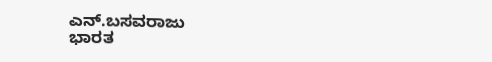ಎನ್.ಬಸವರಾಜು
ಭಾರತ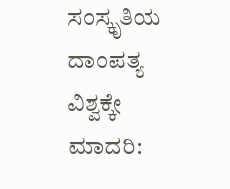ಸಂಸ್ಕೃತಿಯ ದಾಂಪತ್ಯ ವಿಶ್ವಕ್ಕೇ ಮಾದರಿ: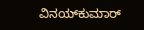ವಿನಯ್‌ಕುಮಾರ್